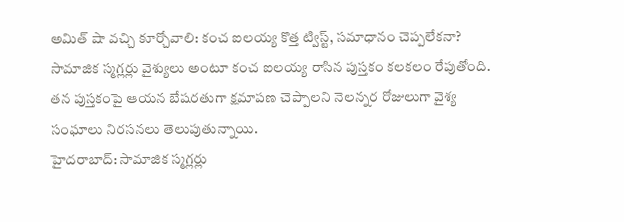అమిత్ షా వచ్చి కూర్చోవాలి: కంచ ఐలయ్య కొత్త ట్విస్ట్, సమాధానం చెప్పలేకనా?
సామాజిక స్మగ్లర్లు వైశ్యులు అంటూ కంచ ఐలయ్య రాసిన పుస్తకం కలకలం రేపుతోంది. తన పుస్తకంపై ఆయన బేషరతుగా క్షమాపణ చెప్పాలని నెలన్నర రోజులుగా వైశ్య సంఘాలు నిరసనలు తెలుపుతున్నాయి.
హైదరాబాద్: సామాజిక స్మగ్లర్లు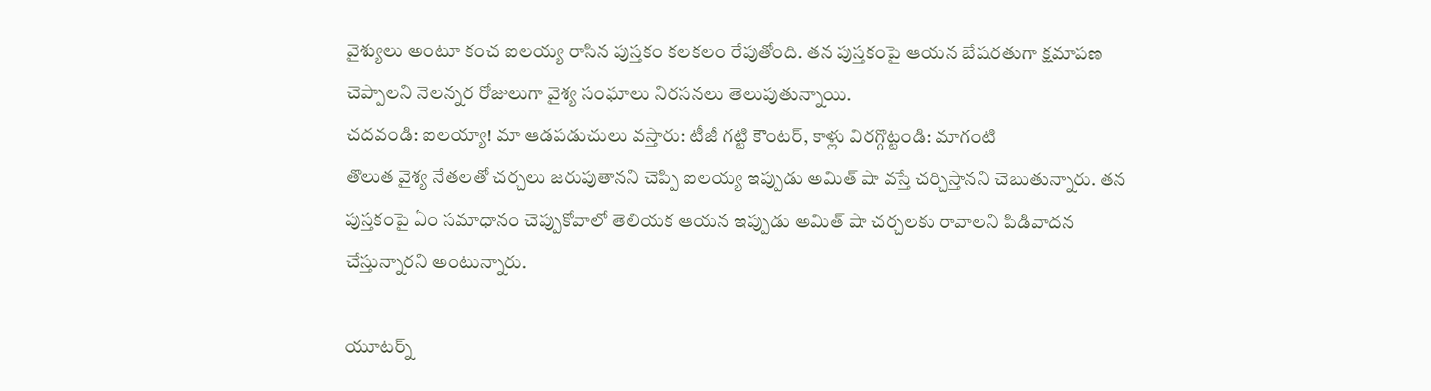వైశ్యులు అంటూ కంచ ఐలయ్య రాసిన పుస్తకం కలకలం రేపుతోంది. తన పుస్తకంపై ఆయన బేషరతుగా క్షమాపణ చెప్పాలని నెలన్నర రోజులుగా వైశ్య సంఘాలు నిరసనలు తెలుపుతున్నాయి.
చదవండి: ఐలయ్యా! మా ఆడపడుచులు వస్తారు: టీజీ గట్టి కౌంటర్, కాళ్లు విరగ్గొట్టండి: మాగంటి
తొలుత వైశ్య నేతలతో చర్చలు జరుపుతానని చెప్పి ఐలయ్య ఇప్పుడు అమిత్ షా వస్తే చర్చిస్తానని చెబుతున్నారు. తన పుస్తకంపై ఏం సమాధానం చెప్పుకోవాలో తెలియక ఆయన ఇప్పుడు అమిత్ షా చర్చలకు రావాలని పిడివాదన చేస్తున్నారని అంటున్నారు.

యూటర్న్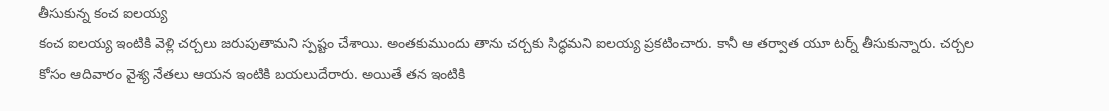తీసుకున్న కంచ ఐలయ్య
కంచ ఐలయ్య ఇంటికి వెళ్లి చర్చలు జరుపుతామని స్పష్టం చేశాయి. అంతకుముందు తాను చర్చకు సిద్ధమని ఐలయ్య ప్రకటించారు. కానీ ఆ తర్వాత యూ టర్న్ తీసుకున్నారు. చర్చల కోసం ఆదివారం వైశ్య నేతలు ఆయన ఇంటికి బయలుదేరారు. అయితే తన ఇంటికి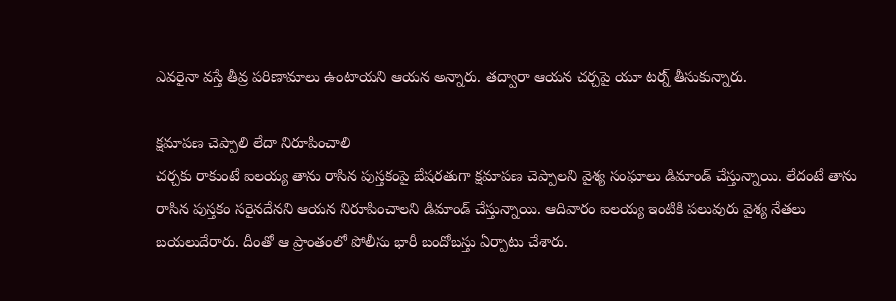ఎవరైనా వస్తే తీవ్ర పరిణామాలు ఉంటాయని ఆయన అన్నారు. తద్వారా ఆయన చర్చపై యూ టర్న్ తీసుకున్నారు.

క్షమాపణ చెప్పాలి లేదా నిరూపించాలి
చర్చకు రాకుంటే ఐలయ్య తాను రాసిన పుస్తకంపై బేషరతుగా క్షమాపణ చెప్పాలని వైశ్య సంఘాలు డిమాండ్ చేస్తున్నాయి. లేదంటే తాను రాసిన పుస్తకం సరైనదేనని ఆయన నిరూపించాలని డిమాండ్ చేస్తున్నాయి. ఆదివారం ఐలయ్య ఇంటికి పలువురు వైశ్య నేతలు బయలుదేరారు. దీంతో ఆ ప్రాంతంలో పోలీసు భారీ బందోబస్తు ఏర్పాటు చేశారు.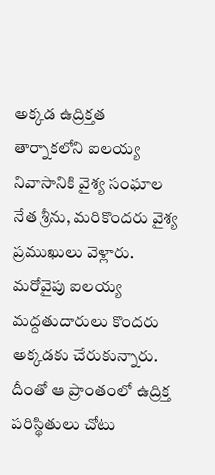అక్కడ ఉద్రిక్తత
తార్నాకలోని ఐలయ్య నివాసానికి వైశ్య సంఘాల నేత శ్రీను, మరికొందరు వైశ్య ప్రముఖులు వెళ్లారు. మరోవైపు ఐలయ్య మద్దతుదారులు కొందరు అక్కడకు చేరుకున్నారు. దీంతో ఆ ప్రాంతంలో ఉద్రిక్త పరిస్థితులు చోటు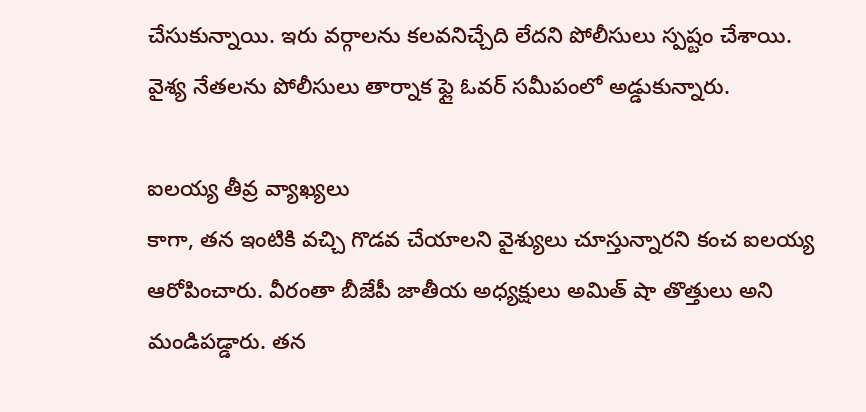చేసుకున్నాయి. ఇరు వర్గాలను కలవనిచ్చేది లేదని పోలీసులు స్పష్టం చేశాయి. వైశ్య నేతలను పోలీసులు తార్నాక ఫ్లై ఓవర్ సమీపంలో అడ్డుకున్నారు.

ఐలయ్య తీవ్ర వ్యాఖ్యలు
కాగా, తన ఇంటికి వచ్చి గొడవ చేయాలని వైశ్యులు చూస్తున్నారని కంచ ఐలయ్య ఆరోపించారు. వీరంతా బీజేపీ జాతీయ అధ్యక్షులు అమిత్ షా తొత్తులు అని మండిపడ్డారు. తన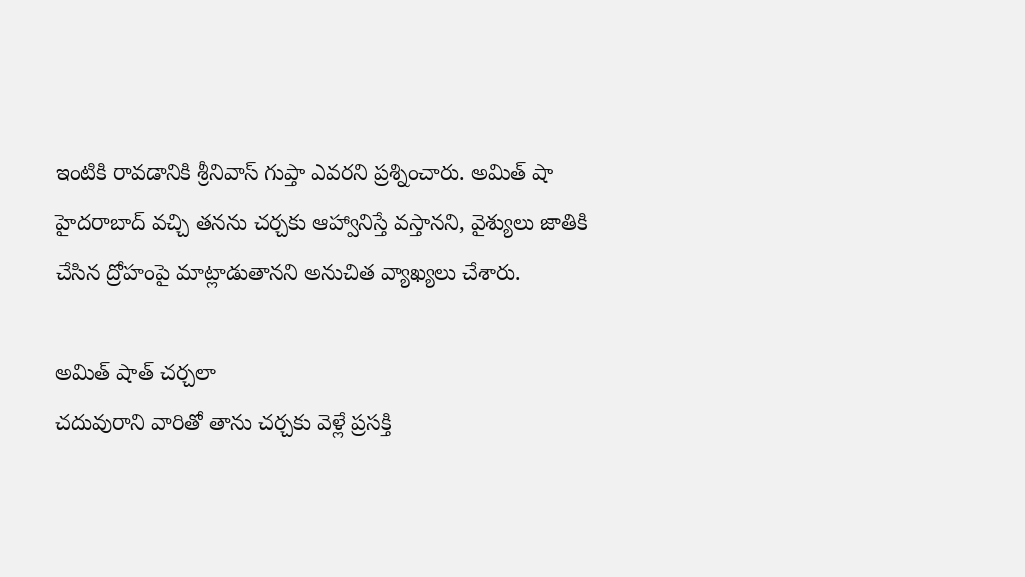ఇంటికి రావడానికి శ్రీనివాస్ గుప్తా ఎవరని ప్రశ్నించారు. అమిత్ షా హైదరాబాద్ వచ్చి తనను చర్చకు ఆహ్వానిస్తే వస్తానని, వైశ్యులు జాతికి చేసిన ద్రోహంపై మాట్లాడుతానని అనుచిత వ్యాఖ్యలు చేశారు.

అమిత్ షాత్ చర్చలా
చదువురాని వారితో తాను చర్చకు వెళ్లే ప్రసక్తి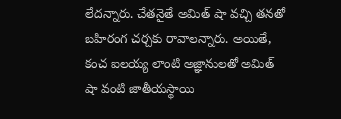లేదన్నారు. చేతనైతే అమిత్ షా వచ్చి తనతో బహిరంగ చర్చకు రావాలన్నారు. అయితే, కంచ ఐలయ్య లాంటి అజ్ఞానులతో అమిత్ షా వంటి జాతీయస్థాయి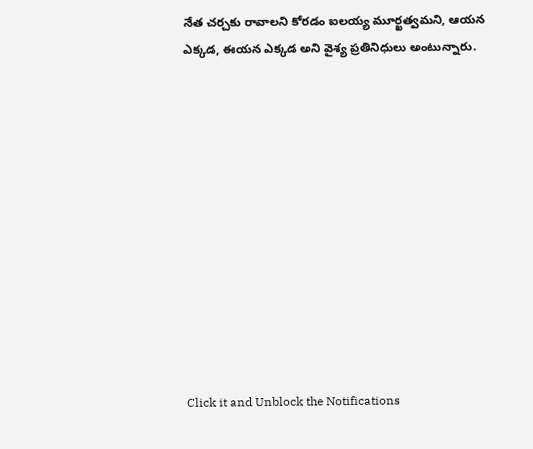నేత చర్చకు రావాలని కోరడం ఐలయ్య మూర్ఖత్వమని, ఆయన ఎక్కడ, ఈయన ఎక్కడ అని వైశ్య ప్రతినిధులు అంటున్నారు.












Click it and Unblock the Notifications